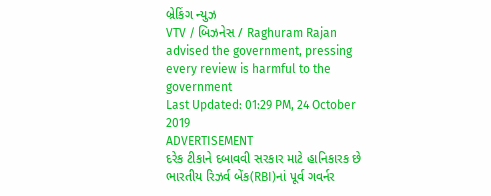બ્રેકિંગ ન્યુઝ
VTV / બિઝનેસ / Raghuram Rajan advised the government, pressing every review is harmful to the government
Last Updated: 01:29 PM, 24 October 2019
ADVERTISEMENT
દરેક ટીકાને દબાવવી સરકાર માટે હાનિકારક છે
ભારતીય રિઝર્વ બેંક(RBI)નાં પૂર્વ ગવર્નર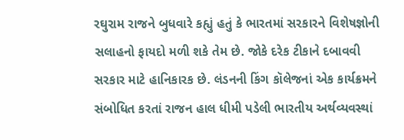રઘુરામ રાજને બુધવારે કહ્યું હતું કે ભારતમાં સરકારને વિશેષજ્ઞોની સલાહનો ફાયદો મળી શકે તેમ છે. જોકે દરેક ટીકાને દબાવવી સરકાર માટે હાનિકારક છે. લંડનની કિંગ કૉલેજનાં એક કાર્યક્રમને સંબોધિત કરતાં રાજન હાલ ધીમી પડેલી ભારતીય અર્થવ્યવસ્થાં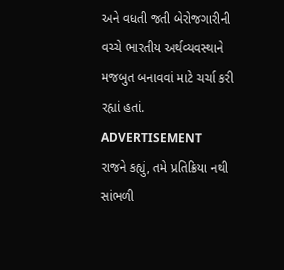અને વધતી જતી બેરોજગારીની વચ્ચે ભારતીય અર્થવ્યવસ્થાને મજબુત બનાવવાં માટે ચર્ચા કરી રહ્યાં હતાં.
ADVERTISEMENT
રાજને કહ્યું, તમે પ્રતિક્રિયા નથી સાંભળી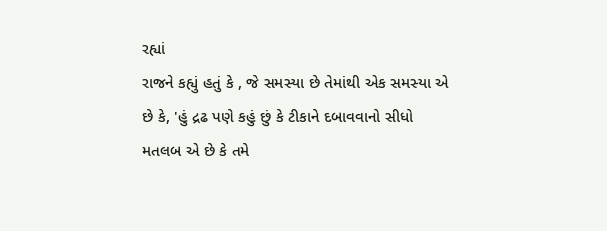રહ્યાં
રાજને કહ્યું હતું કે , જે સમસ્યા છે તેમાંથી એક સમસ્યા એ છે કે, 'હું દ્રઢ પણે કહું છું કે ટીકાને દબાવવાનો સીધો મતલબ એ છે કે તમે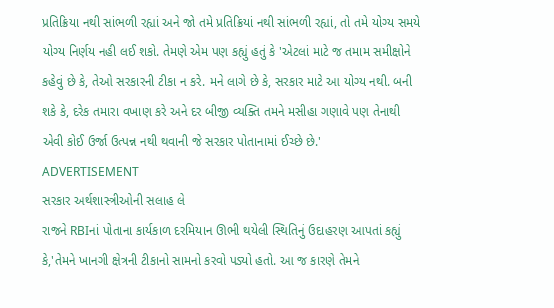પ્રતિક્રિયા નથી સાંભળી રહ્યાં અને જો તમે પ્રતિક્રિયાં નથી સાંભળી રહ્યાં, તો તમે યોગ્ય સમયે યોગ્ય નિર્ણય નહી લઈ શકો. તેમણે એમ પણ કહ્યું હતું કે 'એટલાં માટે જ તમામ સમીક્ષોને કહેવું છે કે, તેઓ સરકારની ટીકા ન કરે. મને લાગે છે કે, સરકાર માટે આ યોગ્ય નથી. બની શકે કે, દરેક તમારા વખાણ કરે અને દર બીજી વ્યક્તિ તમને મસીહા ગણાવે પણ તેનાથી એવી કોઈ ઉર્જા ઉત્પન્ન નથી થવાની જે સરકાર પોતાનામાં ઈચ્છે છે.'
ADVERTISEMENT
સરકાર અર્થશાસ્ત્રીઓની સલાહ લે
રાજને RBIનાં પોતાના કાર્યકાળ દરમિયાન ઊભી થયેલી સ્થિતિનું ઉદાહરણ આપતાં કહ્યું કે,'તેમને ખાનગી ક્ષેત્રની ટીકાનો સામનો કરવો પડ્યો હતો. આ જ કારણે તેમને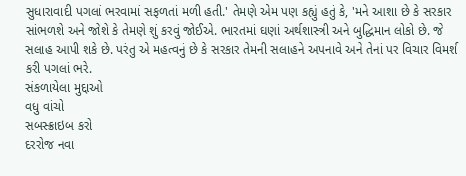સુધારાવાદી પગલાં ભરવામાં સફળતાં મળી હતી.' તેમણે એમ પણ કહ્યું હતું કે, 'મને આશા છે કે સરકાર સાંભળશે અને જોશે કે તેમણે શું કરવું જોઈએ. ભારતમાં ઘણાં અર્થશાસ્ત્રી અને બુદ્ધિમાન લોકો છે. જે સલાહ આપી શકે છે. પરંતુ એ મહત્વનું છે કે સરકાર તેમની સલાહને અપનાવે અને તેનાં પર વિચાર વિમર્શ કરી પગલાં ભરે.
સંકળાયેલા મુદ્દાઓ
વધુ વાંચો
સબસ્ક્રાઇબ કરો
દરરોજ નવા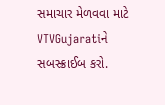સમાચાર મેળવવા માટે VTVGujaratiને સબસ્ક્રાઈબ કરો.